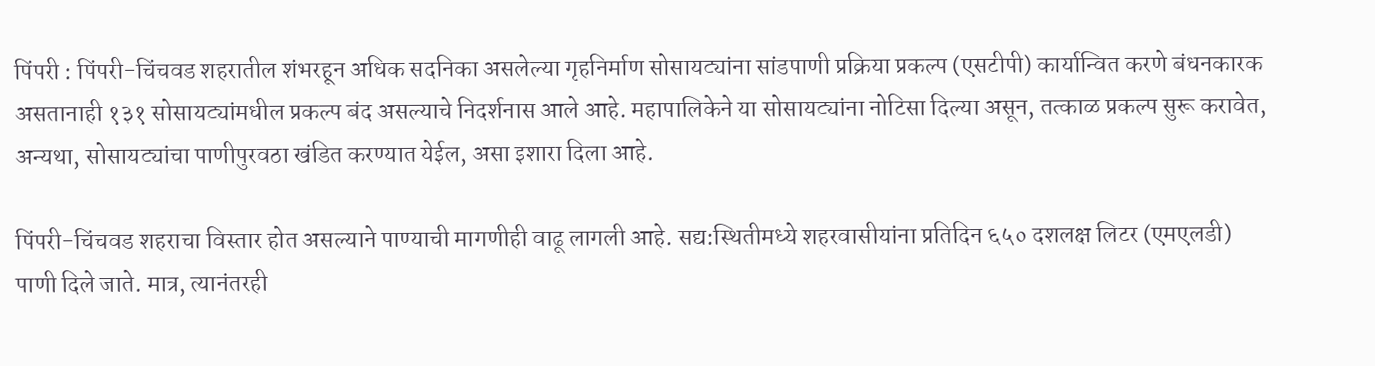पिंपरी : पिंपरी-चिंचवड शहरातील शंभरहून अधिक सदनिका असलेल्या गृहनिर्माण सोसायट्यांना सांडपाणी प्रक्रिया प्रकल्प (एसटीपी) कार्यान्वित करणे बंधनकारक असतानाही १३१ सोसायट्यांमधील प्रकल्प बंद असल्याचे निदर्शनास आले आहे. महापालिकेने या सोसायट्यांना नोटिसा दिल्या असून, तत्काळ प्रकल्प सुरू करावेत, अन्यथा, सोसायट्यांचा पाणीपुरवठा खंडित करण्यात येईल, असा इशारा दिला आहे.

पिंपरी-चिंचवड शहराचा विस्तार होत असल्याने पाण्याची मागणीही वाढू लागली आहे. सद्य:स्थितीमध्ये शहरवासीयांना प्रतिदिन ६५० दशलक्ष लिटर (एमएलडी) पाणी दिले जाते. मात्र, त्यानंतरही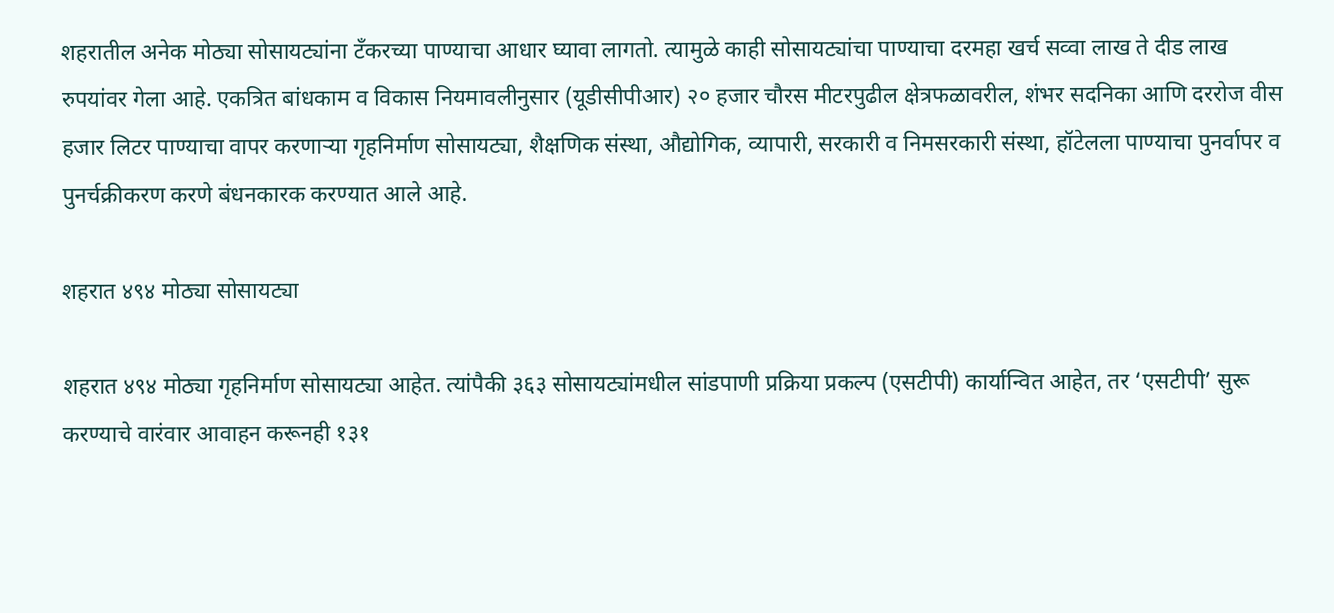शहरातील अनेक मोठ्या सोसायट्यांना टँकरच्या पाण्याचा आधार घ्यावा लागतो. त्यामुळे काही सोसायट्यांचा पाण्याचा दरमहा खर्च सव्वा लाख ते दीड लाख रुपयांवर गेला आहे. एकत्रित बांधकाम व विकास नियमावलीनुसार (यूडीसीपीआर) २० हजार चौरस मीटरपुढील क्षेत्रफळावरील, शंभर सदनिका आणि दररोज वीस हजार लिटर पाण्याचा वापर करणाऱ्या गृहनिर्माण सोसायट्या, शैक्षणिक संस्था, औद्योगिक, व्यापारी, सरकारी व निमसरकारी संस्था, हॉटेलला पाण्याचा पुनर्वापर व पुनर्चक्रीकरण करणे बंधनकारक करण्यात आले आहे.

शहरात ४९४ मोठ्या सोसायट्या

शहरात ४९४ मोठ्या गृहनिर्माण सोसायट्या आहेत. त्यांपैकी ३६३ सोसायट्यांमधील सांडपाणी प्रक्रिया प्रकल्प (एसटीपी) कार्यान्वित आहेत, तर ‘एसटीपी’ सुरू करण्याचे वारंवार आवाहन करूनही १३१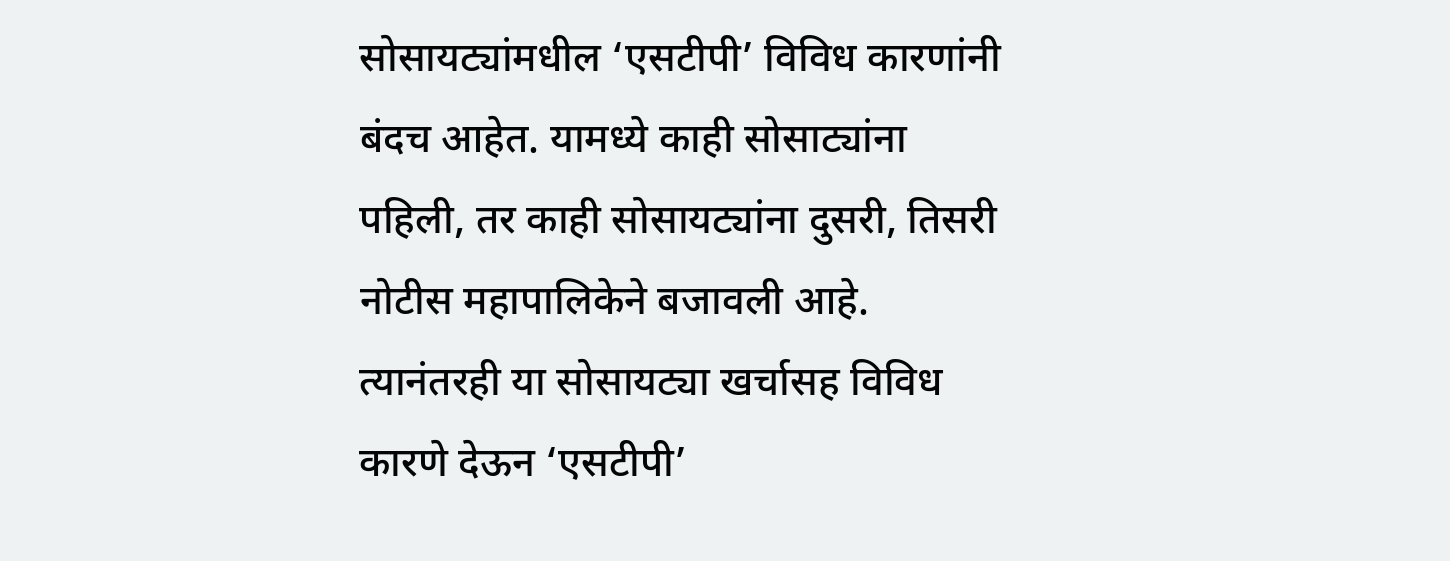सोसायट्यांमधील ‘एसटीपी’ विविध कारणांनी बंदच आहेत. यामध्ये काही सोसाट्यांना पहिली, तर काही सोसायट्यांना दुसरी, तिसरी नोटीस महापालिकेने बजावली आहे. त्यानंतरही या सोसायट्या खर्चासह विविध कारणे देऊन ‘एसटीपी’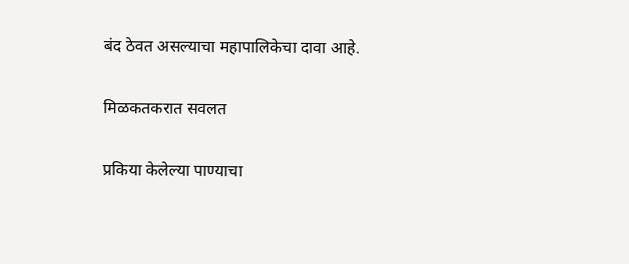बंद ठेवत असल्याचा महापालिकेचा दावा आहे.

मिळकतकरात सवलत

प्रकिया केलेल्या पाण्याचा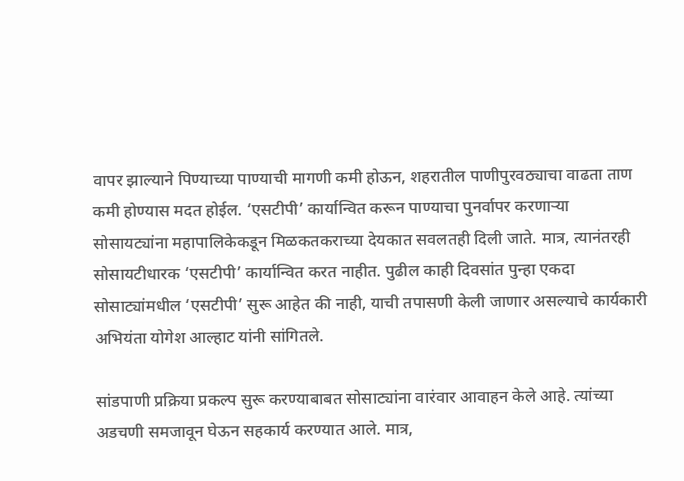वापर झाल्याने पिण्याच्या पाण्याची मागणी कमी होऊन, शहरातील पाणीपुरवठ्याचा वाढता ताण कमी होण्यास मदत होईल. ‘एसटीपी’ कार्यान्वित करून पाण्याचा पुनर्वापर करणाऱ्या सोसायट्यांना महापालिकेकडून मिळकतकराच्या देयकात सवलतही दिली जाते. मात्र, त्यानंतरही सोसायटीधारक ‘एसटीपी’ कार्यान्वित करत नाहीत. पुढील काही दिवसांत पुन्हा एकदा सोसाट्यांमधील ‘एसटीपी’ सुरू आहेत की नाही, याची तपासणी केली जाणार असल्याचे कार्यकारी अभियंता योगेश आल्हाट यांनी सांगितले.

सांडपाणी प्रक्रिया प्रकल्प सुरू करण्याबाबत सोसाट्यांना वारंवार आवाहन केले आहे. त्यांच्या अडचणी समजावून घेऊन सहकार्य करण्यात आले. मात्र,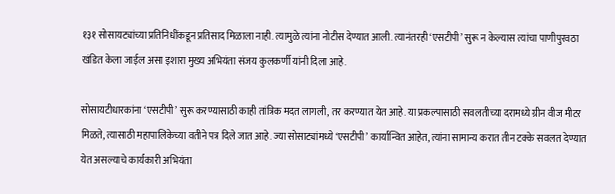१३१ सोसायट्यांच्या प्रतिनिधींकडून प्रतिसाद मिळाला नाही. त्यामुळे त्यांना नोटीस देण्यात आली. त्यानंतरही ‘एसटीपी’ सुरू न केल्यास त्यांचा पाणीपुरवठा खंडित केला जाईल असा इशारा मुख्य अभियंता संजय कुलकर्णी यांनी दिला आहे.

सोसायटीधारकांना ‘एसटीपी’ सुरू करण्यासाठी काही तांत्रिक मदत लागली, तर करण्यात येत आहे. या प्रकल्पासाठी सवलतीच्या दरामध्ये ग्रीन वीज मीटर मिळते, त्यासाठी महापालिकेच्या वतीने पत्र दिले जात आहे. ज्या सोसाट्यांमध्ये ‘एसटीपी’ कार्यान्वित आहेत, त्यांना सामान्य करात तीन टक्के सवलत देण्यात येत असल्याचे कार्यकारी अभियंता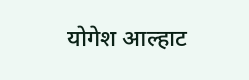योगेश आल्हाट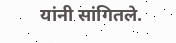यांनी सांगितले.